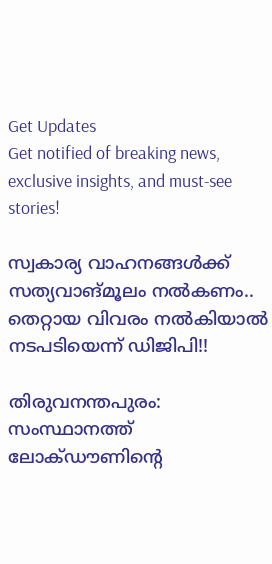Get Updates
Get notified of breaking news, exclusive insights, and must-see stories!

സ്വകാര്യ വാഹനങ്ങള്‍ക്ക് സത്യവാങ്മൂലം നല്‍കണം.. തെറ്റായ വിവരം നല്‍കിയാല്‍ നടപടിയെന്ന് ഡിജിപി!!

തിരുവനന്തപുരം: സംസ്ഥാനത്ത് ലോക്ഡൗണിന്റെ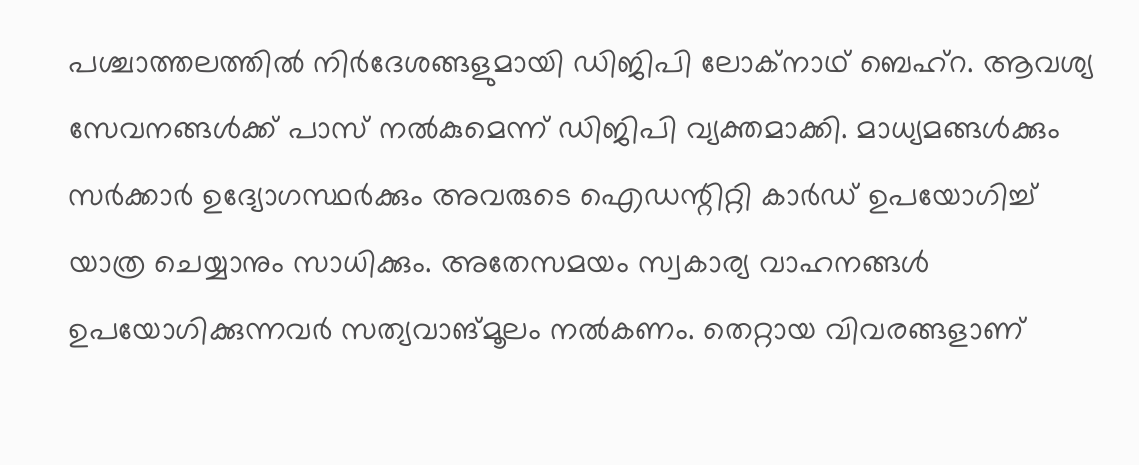പശ്ചാത്തലത്തില്‍ നിര്‍ദേശങ്ങളുമായി ഡിജിപി ലോക്‌നാഥ് ബെഹ്‌റ. ആവശ്യ സേവനങ്ങള്‍ക്ക് പാസ് നല്‍കുമെന്ന് ഡിജിപി വ്യക്തമാക്കി. മാധ്യമങ്ങള്‍ക്കും സര്‍ക്കാര്‍ ഉദ്യോഗസ്ഥര്‍ക്കും അവരുടെ ഐഡന്റിറ്റി കാര്‍ഡ് ഉപയോഗിച്ച് യാത്ര ചെയ്യാനും സാധിക്കും. അതേസമയം സ്വകാര്യ വാഹനങ്ങള്‍ ഉപയോഗിക്കുന്നവര്‍ സത്യവാങ്മൂലം നല്‍കണം. തെറ്റായ വിവരങ്ങളാണ്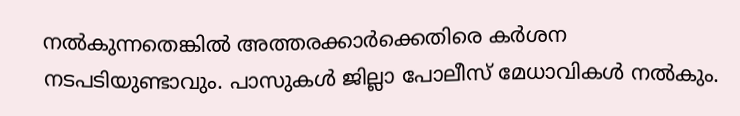നല്‍കുന്നതെങ്കില്‍ അത്തരക്കാര്‍ക്കെതിരെ കര്‍ശന നടപടിയുണ്ടാവും. പാസുകള്‍ ജില്ലാ പോലീസ് മേധാവികള്‍ നല്‍കും.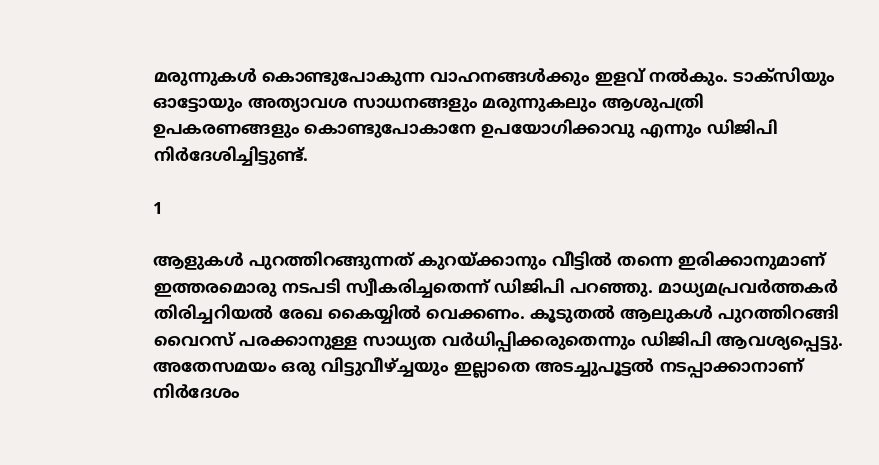മരുന്നുകള്‍ കൊണ്ടുപോകുന്ന വാഹനങ്ങള്‍ക്കും ഇളവ് നല്‍കും. ടാക്‌സിയും ഓട്ടോയും അത്യാവശ സാധനങ്ങളും മരുന്നുകലും ആശുപത്രി ഉപകരണങ്ങളും കൊണ്ടുപോകാനേ ഉപയോഗിക്കാവു എന്നും ഡിജിപി നിര്‍ദേശിച്ചിട്ടുണ്ട്.

1

ആളുകള്‍ പുറത്തിറങ്ങുന്നത് കുറയ്ക്കാനും വീട്ടില്‍ തന്നെ ഇരിക്കാനുമാണ് ഇത്തരമൊരു നടപടി സ്വീകരിച്ചതെന്ന് ഡിജിപി പറഞ്ഞു. മാധ്യമപ്രവര്‍ത്തകര്‍ തിരിച്ചറിയല്‍ രേഖ കൈയ്യില്‍ വെക്കണം. കൂടുതല്‍ ആലുകള്‍ പുറത്തിറങ്ങി വൈറസ് പരക്കാനുള്ള സാധ്യത വര്‍ധിപ്പിക്കരുതെന്നും ഡിജിപി ആവശ്യപ്പെട്ടു. അതേസമയം ഒരു വിട്ടുവീഴ്ച്ചയും ഇല്ലാതെ അടച്ചുപൂട്ടല്‍ നടപ്പാക്കാനാണ് നിര്‍ദേശം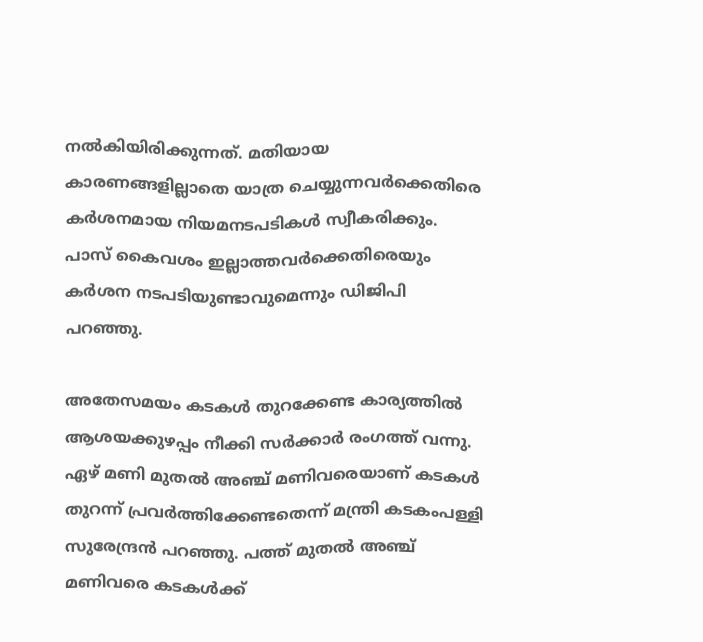നല്‍കിയിരിക്കുന്നത്. മതിയായ കാരണങ്ങളില്ലാതെ യാത്ര ചെയ്യുന്നവര്‍ക്കെതിരെ കര്‍ശനമായ നിയമനടപടികള്‍ സ്വീകരിക്കും. പാസ് കൈവശം ഇല്ലാത്തവര്‍ക്കെതിരെയും കര്‍ശന നടപടിയുണ്ടാവുമെന്നും ഡിജിപി പറഞ്ഞു.

അതേസമയം കടകള്‍ തുറക്കേണ്ട കാര്യത്തില്‍ ആശയക്കുഴപ്പം നീക്കി സര്‍ക്കാര്‍ രംഗത്ത് വന്നു. ഏഴ് മണി മുതല്‍ അഞ്ച് മണിവരെയാണ് കടകള്‍ തുറന്ന് പ്രവര്‍ത്തിക്കേണ്ടതെന്ന് മന്ത്രി കടകംപള്ളി സുരേന്ദ്രന്‍ പറഞ്ഞു. പത്ത് മുതല്‍ അഞ്ച് മണിവരെ കടകള്‍ക്ക്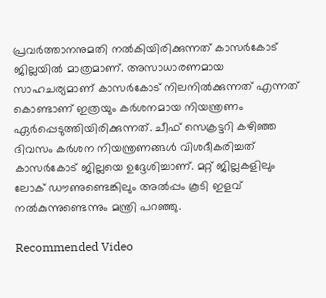പ്രവര്‍ത്താനനുമതി നല്‍കിയിരിക്കുന്നത് കാസര്‍കോട് ജില്ലയില്‍ മാത്രമാണ്. അസാധാരണമായ സാഹചര്യമാണ് കാസര്‍കോട് നിലനില്‍ക്കുന്നത് എന്നത് കൊണ്ടാണ് ഇത്രയും കര്‍ശനമായ നിയന്ത്രണം ഏര്‍പ്പെടുത്തിയിരിക്കുന്നത്. ചീഫ് സെക്രട്ടറി കഴിഞ്ഞ ദിവസം കര്‍ശന നിയന്ത്രണങ്ങള്‍ വിശദീകരിച്ചത് കാസര്‍കോട് ജില്ലയെ ഉദ്ദേശിച്ചാണ്. മറ്റ് ജില്ലകളിലും ലോക് ഡൗണുണ്ടെങ്കിലും അല്‍പ്പം കൂടി ഇളവ് നല്‍കുന്നുണ്ടെന്നും മന്ത്രി പറഞ്ഞു.

Recommended Video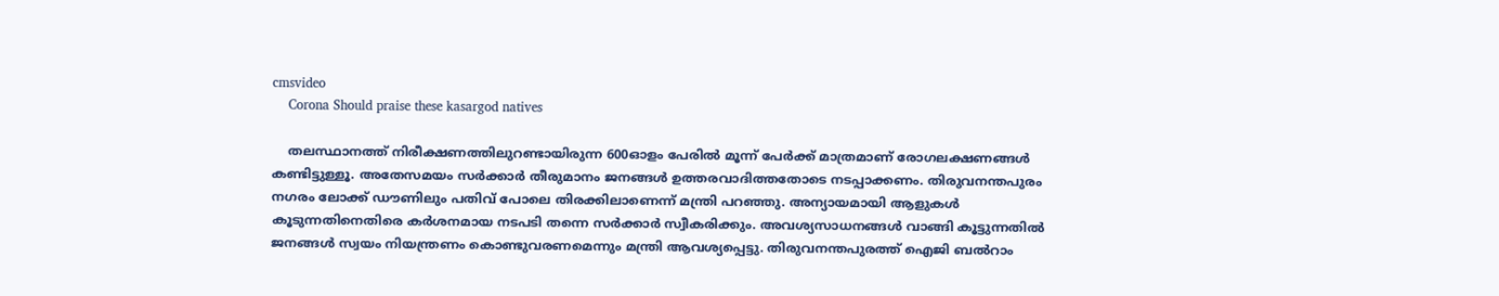cmsvideo
    Corona Should praise these kasargod natives

    തലസ്ഥാനത്ത് നിരീക്ഷണത്തിലുറണ്ടായിരുന്ന 600ഓളം പേരില്‍ മൂന്ന് പേര്‍ക്ക് മാത്രമാണ് രോഗലക്ഷണങ്ങള്‍ കണ്ടിട്ടുള്ളൂ. അതേസമയം സര്‍ക്കാര്‍ തീരുമാനം ജനങ്ങള്‍ ഉത്തരവാദിത്തതോടെ നടപ്പാക്കണം. തിരുവനന്തപുരം നഗരം ലോക്ക് ഡൗണിലും പതിവ് പോലെ തിരക്കിലാണെന്ന് മന്ത്രി പറഞ്ഞു. അന്യായമായി ആളുകള്‍ കൂടുന്നതിനെതിരെ കര്‍ശനമായ നടപടി തന്നെ സര്‍ക്കാര്‍ സ്വീകരിക്കും. അവശ്യസാധനങ്ങള്‍ വാങ്ങി കൂട്ടുന്നതില്‍ ജനങ്ങള്‍ സ്വയം നിയന്ത്രണം കൊണ്ടുവരണമെന്നും മന്ത്രി ആവശ്യപ്പെട്ടു. തിരുവനന്തപുരത്ത് ഐജി ബല്‍റാം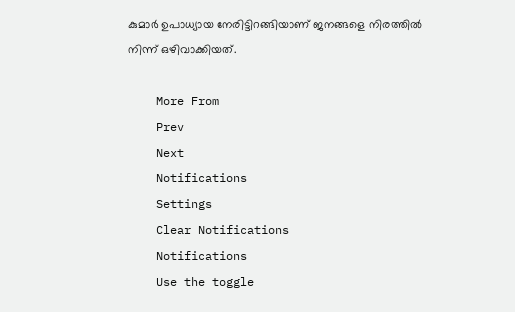കുമാര്‍ ഉപാധ്യായ നേരിട്ടിറങ്ങിയാണ് ജനങ്ങളെ നിരത്തില്‍ നിന്ന് ഒഴിവാക്കിയത്.

    More From
    Prev
    Next
    Notifications
    Settings
    Clear Notifications
    Notifications
    Use the toggle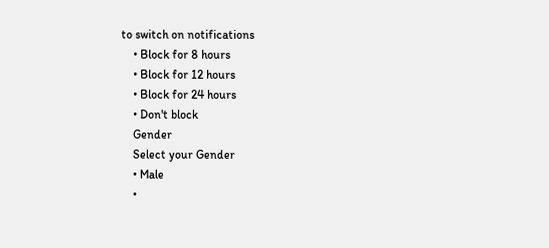to switch on notifications
    • Block for 8 hours
    • Block for 12 hours
    • Block for 24 hours
    • Don't block
    Gender
    Select your Gender
    • Male
    •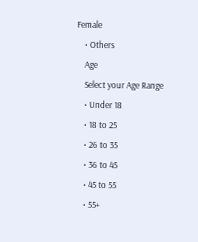Female
    • Others
    Age
    Select your Age Range
    • Under 18
    • 18 to 25
    • 26 to 35
    • 36 to 45
    • 45 to 55
    • 55+